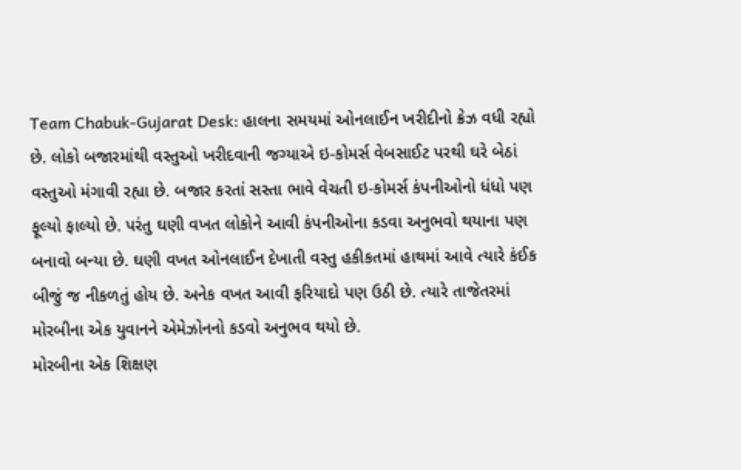Team Chabuk-Gujarat Desk: હાલના સમયમાં ઓનલાઈન ખરીદીનો ક્રેઝ વધી રહ્યો છે. લોકો બજારમાંથી વસ્તુઓ ખરીદવાની જગ્યાએ ઇ-કોમર્સ વેબસાઈટ પરથી ઘરે બેઠાં વસ્તુઓ મંગાવી રહ્યા છે. બજાર કરતાં સસ્તા ભાવે વેચતી ઇ-કોમર્સ કંપનીઓનો ધંધો પણ ફૂલ્યો ફાલ્યો છે. પરંતુ ઘણી વખત લોકોને આવી કંપનીઓના કડવા અનુભવો થયાના પણ બનાવો બન્યા છે. ઘણી વખત ઓનલાઈન દેખાતી વસ્તુ હકીકતમાં હાથમાં આવે ત્યારે કંઈક બીજું જ નીકળતું હોય છે. અનેક વખત આવી ફરિયાદો પણ ઉઠી છે. ત્યારે તાજેતરમાં મોરબીના એક યુવાનને એમેઝોનનો કડવો અનુભવ થયો છે.
મોરબીના એક શિક્ષણ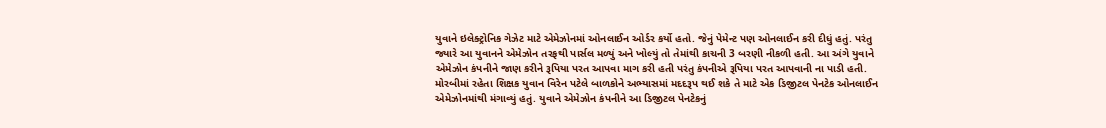યુવાને ઇલેક્ટ્રોનિક ગેઝેટ માટે એમેઝોનમાં ઓનલાઈન ઓર્ડર કર્યો હતો. જેનું પેમેન્ટ પણ ઓનલાઈન કરી દીધું હતું. પરંતુ જ્યારે આ યુવાનને એમેઝોન તરફથી પાર્સલ મળ્યું અને ખોલ્યું તો તેમાંથી કાચની 3 બરણી નીકળી હતી. આ અંગે યુવાને એમેઝોન કંપનીને જાણ કરીને રૂપિયા પરત આપવા માગ કરી હતી પરંતુ કંપનીએ રૂપિયા પરત આપવાની ના પાડી હતી.
મોરબીમાં રહેતા શિક્ષક યુવાન વિરેન પટેલે બાળકોને અભ્યાસમાં મદદરૂપ થઈ શકે તે માટે એક ડિજીટલ પેનટેક ઓનલાઈન એમેઝોનમાંથી મંગાવ્યું હતું. યુવાને એમેઝોન કંપનીને આ ડિજીટલ પેનટેકનું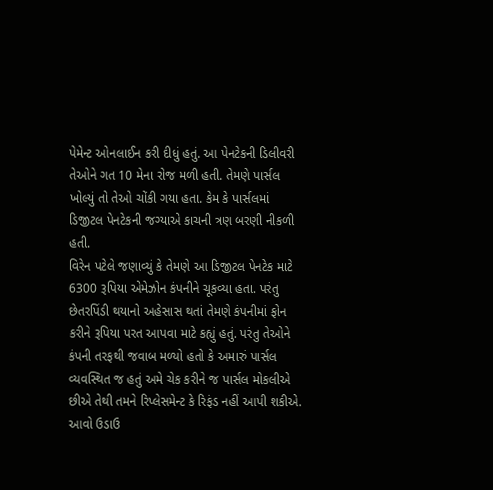પેમેન્ટ ઓનલાઈન કરી દીધું હતું. આ પેનટેકની ડિલીવરી તેઓને ગત 10 મેના રોજ મળી હતી. તેમણે પાર્સલ ખોલ્યું તો તેઓ ચોંકી ગયા હતા. કેમ કે પાર્સલમાં ડિજીટલ પેનટેકની જગ્યાએ કાચની ત્રણ બરણી નીકળી હતી.
વિરેન પટેલે જણાવ્યું કે તેમણે આ ડિજીટલ પેનટેક માટે 6300 રૂપિયા એમેઝોન કંપનીને ચૂકવ્યા હતા. પરંતુ છેતરપિંડી થયાનો અહેસાસ થતાં તેમણે કંપનીમાં ફોન કરીને રૂપિયા પરત આપવા માટે કહ્યું હતું. પરંતુ તેઓને કંપની તરફથી જવાબ મળ્યો હતો કે અમારું પાર્સલ વ્યવસ્થિત જ હતું અમે ચેક કરીને જ પાર્સલ મોકલીએ છીએ તેથી તમને રિપ્લેસમેન્ટ કે રિફંડ નહીં આપી શકીએ. આવો ઉડાઉ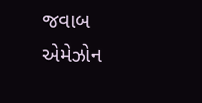જવાબ એમેઝોન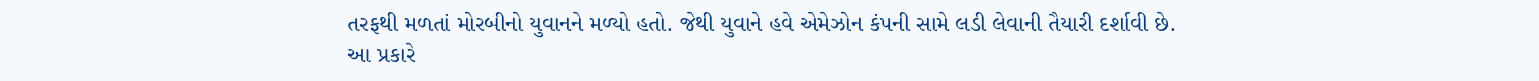તરફથી મળતાં મોરબીનો યુવાનને મળ્યો હતો. જેથી યુવાને હવે એમેઝોન કંપની સામે લડી લેવાની તૈયારી દર્શાવી છે. આ પ્રકારે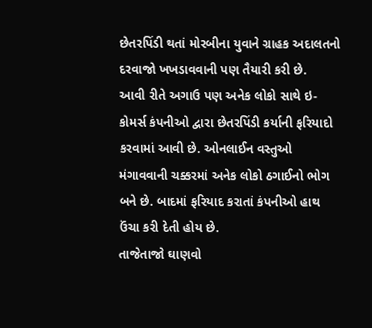છેતરપિંડી થતાં મોરબીના યુવાને ગ્રાહક અદાલતનો દરવાજો ખખડાવવાની પણ તૈયારી કરી છે.
આવી રીતે અગાઉ પણ અનેક લોકો સાથે ઇ-કોમર્સ કંપનીઓ દ્વારા છેતરપિંડી કર્યાની ફરિયાદો કરવામાં આવી છે. ઓનલાઈન વસ્તુઓ મંગાવવાની ચક્કરમાં અનેક લોકો ઠગાઈનો ભોગ બને છે. બાદમાં ફરિયાદ કરાતાં કંપનીઓ હાથ ઉંચા કરી દેતી હોય છે.
તાજેતાજો ઘાણવો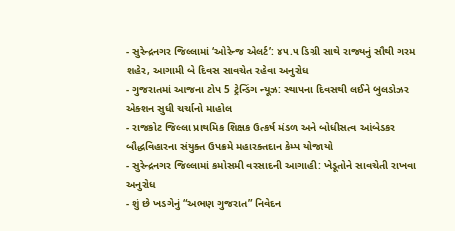- સુરેન્દ્રનગર જિલ્લામાં ‘ઓરેન્જ એલર્ટ’: ૪૫.૫ ડિગ્રી સાથે રાજ્યનું સૌથી ગરમ શહેર, આગામી બે દિવસ સાવચેત રહેવા અનુરોધ
- ગુજરાતમાં આજના ટોપ 5 ટ્રેન્ડિંગ ન્યૂઝ: સ્થાપના દિવસથી લઈને બુલડોઝર એક્શન સુધી ચર્ચાનો માહોલ
- રાજકોટ જિલ્લા પ્રાથમિક શિક્ષક ઉત્કર્ષ મંડળ અને બોધીસત્વ આંબેડકર બૌદ્ધવિહારના સંયુક્ત ઉપક્રમે મહારક્તદાન કેમ્પ યોજાયો
- સુરેન્દ્રનગર જિલ્લામાં કમોસમી વરસાદની આગાહી: ખેડૂતોને સાવચેતી રાખવા અનુરોધ
- શું છે ખડગેનું “અભણ ગુજરાત” નિવેદન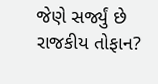જેણે સર્જ્યું છે રાજકીય તોફાન?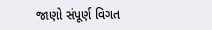જાણો સંપૂર્ણ વિગત